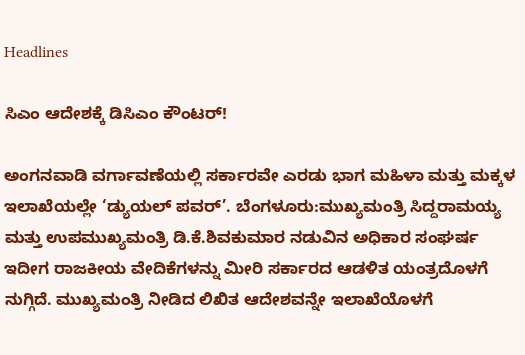Headlines

ಸಿಎಂ ಆದೇಶಕ್ಕೆ ಡಿಸಿಎಂ ಕೌಂಟರ್!

ಅಂಗನವಾಡಿ ವರ್ಗಾವಣೆಯಲ್ಲಿ ಸರ್ಕಾರವೇ ಎರಡು ಭಾಗ ಮಹಿಳಾ ಮತ್ತು ಮಕ್ಕಳ ಇಲಾಖೆಯಲ್ಲೇ ‘ಡ್ಯುಯಲ್ ಪವರ್’. ಬೆಂಗಳೂರು:ಮುಖ್ಯಮಂತ್ರಿ ಸಿದ್ದರಾಮಯ್ಯ ಮತ್ತು ಉಪಮುಖ್ಯಮಂತ್ರಿ ಡಿ.ಕೆ.ಶಿವಕುಮಾರ ನಡುವಿನ ಅಧಿಕಾರ ಸಂಘರ್ಷ ಇದೀಗ ರಾಜಕೀಯ ವೇದಿಕೆಗಳನ್ನು ಮೀರಿ ಸರ್ಕಾರದ ಆಡಳಿತ ಯಂತ್ರದೊಳಗೆ ನುಗ್ಗಿದೆ. ಮುಖ್ಯಮಂತ್ರಿ ನೀಡಿದ ಲಿಖಿತ ಆದೇಶವನ್ನೇ ಇಲಾಖೆಯೊಳಗೆ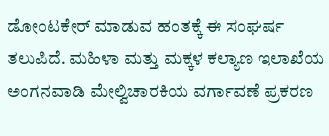ಡೋಂಟಕೇರ್ ಮಾಡುವ ಹಂತಕ್ಕೆ ಈ ಸಂಘರ್ಷ ತಲುಪಿದೆ. ಮಹಿಳಾ ಮತ್ತು ಮಕ್ಕಳ ಕಲ್ಯಾಣ ಇಲಾಖೆಯ ಅಂಗನವಾಡಿ ಮೇಲ್ವಿಚಾರಕಿಯ ವರ್ಗಾವಣೆ ಪ್ರಕರಣ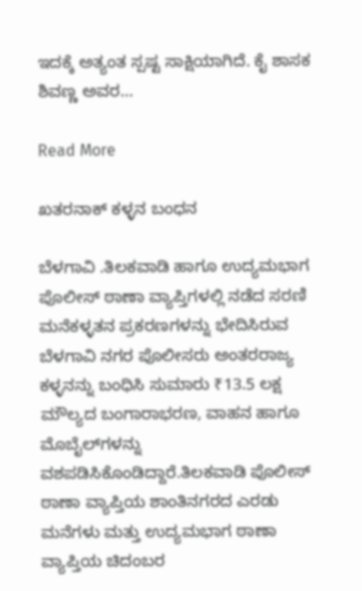ಇದಕ್ಕೆ ಅತ್ಯಂತ ಸ್ಪಷ್ಟ ಸಾಕ್ಷಿಯಾಗಿದೆ. ಕೈ ಶಾಸಕ ಶಿವಣ್ಣ ಅವರ…

Read More

ಖತರನಾಕ್ ಕಳ್ಳನ‌ ಬಂಧನ

ಬೆಳಗಾವಿ .ತಿಲಕವಾಡಿ ಹಾಗೂ ಉದ್ಯಮಭಾಗ ಪೊಲೀಸ್ ಠಾಣಾ ವ್ಯಾಪ್ತಿಗಳಲ್ಲಿ ನಡೆದ ಸರಣಿ ಮನೆಕಳ್ಳತನ ಪ್ರಕರಣಗಳನ್ನು ಭೇದಿಸಿರುವ ಬೆಳಗಾವಿ ನಗರ ಪೊಲೀಸರು ಅಂತರರಾಜ್ಯ ಕಳ್ಳನನ್ನು ಬಂಧಿಸಿ ಸುಮಾರು ₹13.5 ಲಕ್ಷ ಮೌಲ್ಯದ ಬಂಗಾರಾಭರಣ, ವಾಹನ ಹಾಗೂ ಮೊಬೈಲ್‌ಗಳನ್ನು ವಶಪಡಿಸಿಕೊಂಡಿದ್ದಾರೆ.ತಿಲಕವಾಡಿ ಪೊಲೀಸ್ ಠಾಣಾ ವ್ಯಾಪ್ತಿಯ ಶಾಂತಿನಗರದ ಎರಡು ಮನೆಗಳು ಮತ್ತು ಉದ್ಯಮಭಾಗ ಠಾಣಾ ವ್ಯಾಪ್ತಿಯ ಚಿದಂಬರ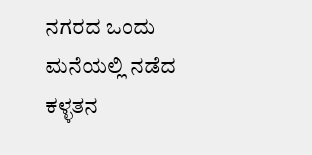ನಗರದ ಒಂದು ಮನೆಯಲ್ಲಿ ನಡೆದ ಕಳ್ಳತನ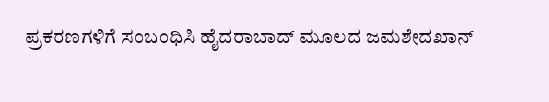ಪ್ರಕರಣಗಳಿಗೆ ಸಂಬಂಧಿಸಿ ಹೈದರಾಬಾದ್ ಮೂಲದ ಜಮಶೇದಖಾನ್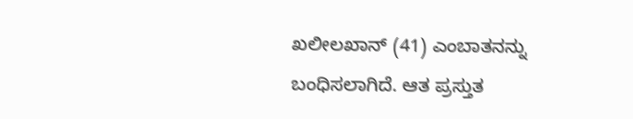ಖಲೀಲಖಾನ್ (41) ಎಂಬಾತನನ್ನು ಬಂಧಿಸಲಾಗಿದೆ. ಆತ ಪ್ರಸ್ತುತ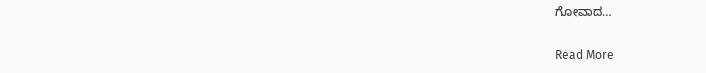ಗೋವಾದ…

Read More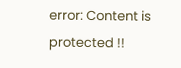error: Content is protected !!